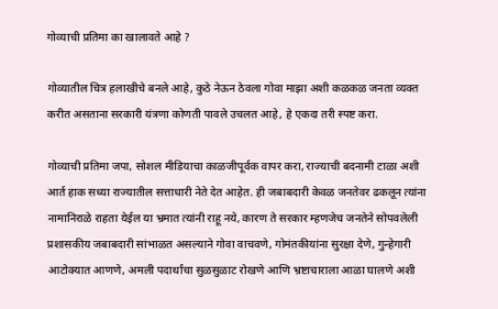गोव्याची प्रतिमा का खालावते आहे ?

गोव्यातील चित्र हलाखीचे बनले आहे, कुठे नेऊन ठेवला गोवा माझा अशी कळकळ जनता व्यक्त करीत असताना सरकारी यंत्रणा कोणती पावले उचलत आहे, हे एकदा तरी स्पष्ट करा.

गोव्याची प्रतिमा जपा, सोशल मीडियाचा काळजीपूर्वक वापर करा, राज्याची बदनामी टाळा अशी आर्त हाक सध्या राज्यातील सत्ताधारी नेते देत आहेत. ही जबाबदारी केवळ जनतेवर ढकलून त्यांना नामानिराळे राहता येईल या भ्रमात त्यांनी राहू नये, कारण ते सरकार म्हणजेच जनतेने सोपवलेली प्रशासकीय जबाबदारी सांभाळत असल्याने गोवा वाचवणे, गोमंतकीयांना सुरक्षा देणे, गुन्हेगारी आटोक्यात आणणे, अमली पदार्थांचा सुळसुळाट रोखणे आणि भ्रष्टाचाराला आळा घालणे अशी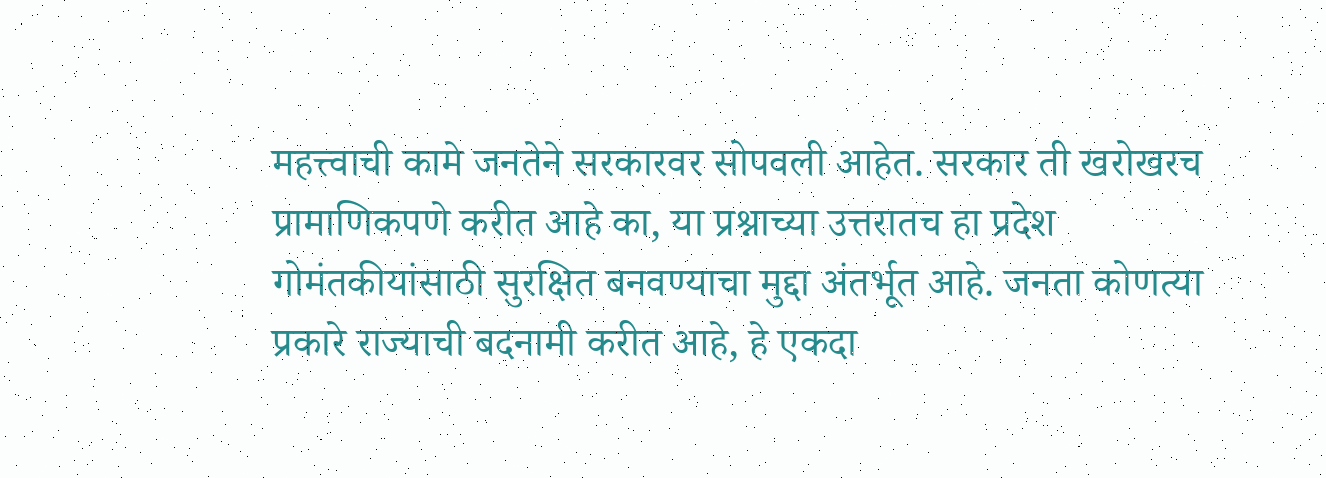महत्त्वाची कामे जनतेने सरकारवर सोपवली आहेत. सरकार ती खरोखरच प्रामाणिकपणे करीत आहे का, या प्रश्नाच्या उत्तरातच हा प्रदेश गोमंतकीयांसाठी सुरक्षित बनवण्याचा मुद्दा अंतर्भूत आहे. जनता कोणत्या प्रकारे राज्याची बदनामी करीत आहे, हे एकदा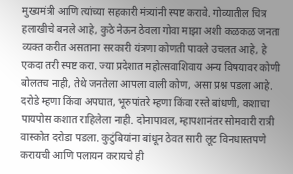मुख्यमंत्री आणि त्यांच्या सहकारी मंत्र्यांनी स्पष्ट करावे. गोव्यातील चित्र हलाखीचे बनले आहे, कुठे नेऊन ठेवला गोवा माझा अशी कळकळ जनता व्यक्त करीत असताना सरकारी यंत्रणा कोणती पावले उचलत आहे, हे एकदा तरी स्पष्ट करा. ज्या प्रदेशात महोत्सवाशिवाय अन्य विषयावर कोणी बोलतच नाही, तेथे जनतेला आपला वाली कोण, असा प्रश्न पडला आहे. दरोडे म्हणा किंवा अपघात, भूरुपांतरे म्हणा किंवा रस्ते बांधणी, कशाचा पायपोस कशात राहिलेला नाही. दोनापावल, म्हापशानंतर सोमवारी रात्री वास्कोत दरोडा पडला. कुटुंबियांना बांधून ठेवत सारी लूट विनधास्तपणे करायची आणि पलायन करायचे ही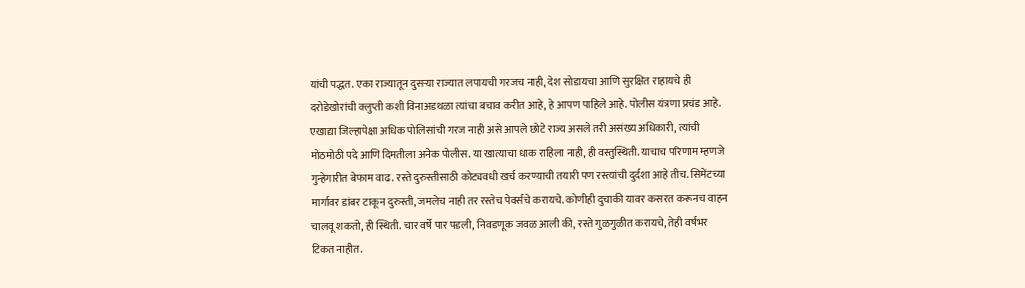यांची पद्धत. एका राज्यातून दुसऱ्या राज्यात लपायची गरजच नाही, देश सोडायचा आणि सुरक्षित राहायचे ही दरोडेखोरांची क्लुप्ती कशी विनाअडथळा त्यांचा बचाव करीत आहे, हे आपण पाहिले आहे. पोलीस यंत्रणा प्रचंड आहे. एखाद्या जिल्हापेक्षा अधिक पोलिसांची गरज नाही असे आपले छोटे राज्य असले तरी असंख्य अधिकारी, त्यांची मोठमोठी पदे आणि दिमतीला अनेक पोलीस. या खात्याचा धाक राहिला नाही, ही वस्तुस्थिती. याचाच परिणाम म्हणजे गुन्हेगारीत बेफाम वाढ. रस्ते दुरुस्तीसाठी कोट्यवधी खर्च करण्याची तयारी पण रस्त्यांची दुर्दशा आहे तीच. सिमेंटच्या मार्गावर डांबर टाकून दुरुस्ती, जमलेच नाही तर रस्तेच पेवर्सचे करायचे. कोणीही दुचाकी यावर कसरत करूनच वाहन चालवू शकतो, ही स्थिती. चार वर्षे पार पडली, निवडणूक जवळ आली की, रस्ते गुळगुळीत करायचे, तेही वर्षभर टिकत नाहीत.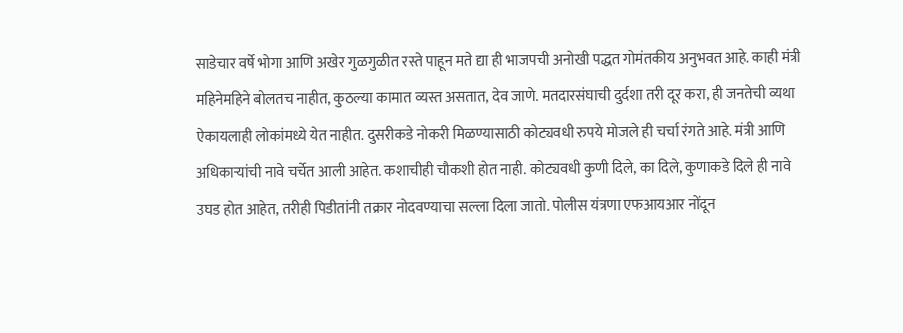साडेचार वर्षे भोगा आणि अखेर गुळगुळीत रस्ते पाहून मते द्या ही भाजपची अनोखी पद्धत गोमंतकीय अनुभवत आहे. काही मंत्री महिनेमहिने बोलतच नाहीत, कुठल्या कामात व्यस्त असतात, देव जाणे. मतदारसंघाची दुर्दशा तरी दूर करा, ही जनतेची व्यथा ऐकायलाही लोकांमध्ये येत नाहीत. दुसरीकडे नोकरी मिळण्यासाठी कोट्यवधी रुपये मोजले ही चर्चा रंगते आहे. मंत्री आणि अधिकाऱ्यांची नावे चर्चेत आली आहेत. कशाचीही चौकशी होत नाही. कोट्यवधी कुणी दिले, का दिले, कुणाकडे दिले ही नावे उघड होत आहेत, तरीही पिडीतांनी तक्रार नोदवण्याचा सल्ला दिला जातो. पोलीस यंत्रणा एफआयआर नोंदून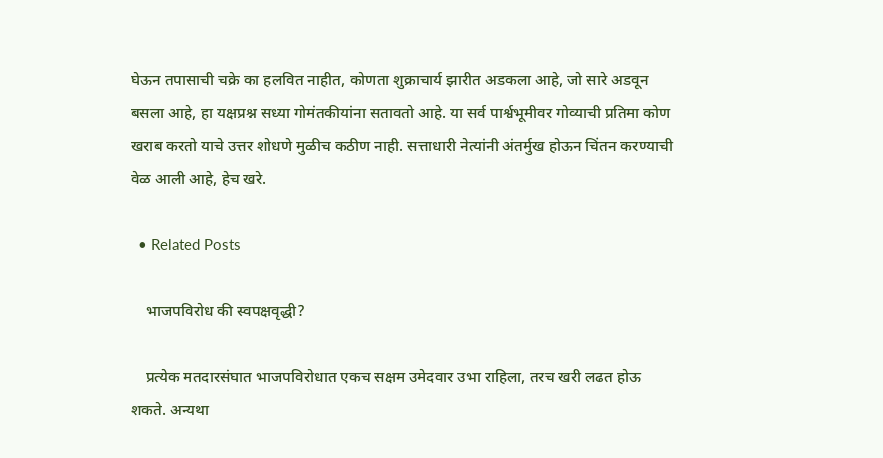घेऊन तपासाची चक्रे का हलवित नाहीत, कोणता शुक्राचार्य झारीत अडकला आहे, जो सारे अडवून बसला आहे, हा यक्षप्रश्न सध्या गोमंतकीयांना सतावतो आहे. या सर्व पार्श्वभूमीवर गोव्याची प्रतिमा कोण खराब करतो याचे उत्तर शोधणे मुळीच कठीण नाही. सत्ताधारी नेत्यांनी अंतर्मुख होऊन चिंतन करण्याची वेळ आली आहे, हेच खरे.

  • Related Posts

    भाजपविरोध की स्वपक्षवृद्धी?

    प्रत्येक मतदारसंघात भाजपविरोधात एकच सक्षम उमेदवार उभा राहिला, तरच खरी लढत होऊ शकते. अन्यथा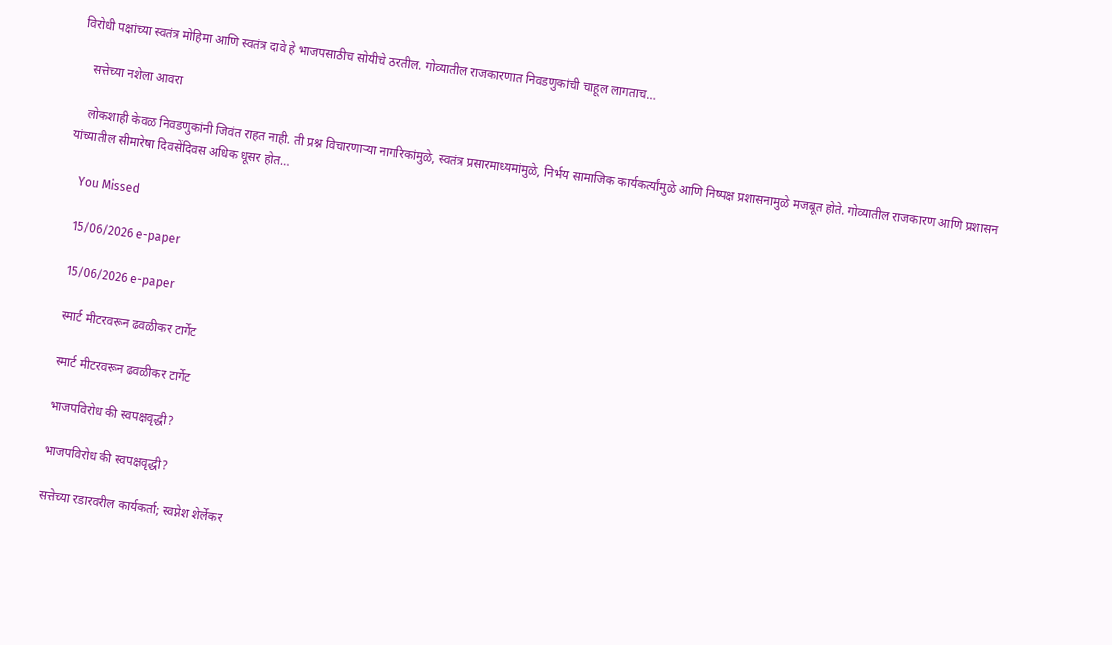विरोधी पक्षांच्या स्वतंत्र मोहिमा आणि स्वतंत्र दावे हे भाजपसाठीच सोयीचे ठरतील. गोव्यातील राजकारणात निवडणुकांची चाहूल लागताच…

    सत्तेच्या नशेला आवरा

    लोकशाही केवळ निवडणुकांनी जिवंत राहत नाही. ती प्रश्न विचारणाऱ्या नागरिकांमुळे, स्वतंत्र प्रसारमाध्यमांमुळे, निर्भय सामाजिक कार्यकर्त्यांमुळे आणि निष्पक्ष प्रशासनामुळे मजबूत होते. गोव्यातील राजकारण आणि प्रशासन यांच्यातील सीमारेषा दिवसेंदिवस अधिक धूसर होत…

    You Missed

    15/06/2026 e-paper

    15/06/2026 e-paper

    स्मार्ट मीटरवरून ढवळीकर टार्गेट

    स्मार्ट मीटरवरून ढवळीकर टार्गेट

    भाजपविरोध की स्वपक्षवृद्धी?

    भाजपविरोध की स्वपक्षवृद्धी?

    सत्तेच्या रडारवरील कार्यकर्ता; स्वप्नेश शेर्लेकर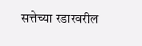सत्तेच्या रडारवरील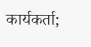कार्यकर्ता;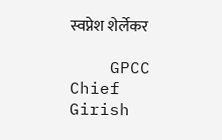स्वप्नेश शेर्लेकर

    GPCC Chief Girish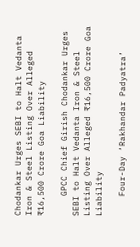Chodankar Urges SEBI to Halt Vedanta Iron & Steel Listing Over Alleged ₹16,500 Crore Goa Liability

    GPCC Chief Girish Chodankar Urges SEBI to Halt Vedanta Iron & Steel Listing Over Alleged ₹16,500 Crore Goa Liability

    Four-Day ‘Rakhandar Padyatra’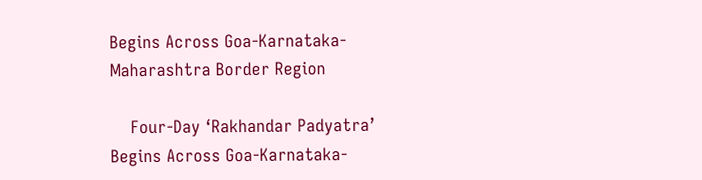Begins Across Goa-Karnataka-Maharashtra Border Region

    Four-Day ‘Rakhandar Padyatra’ Begins Across Goa-Karnataka-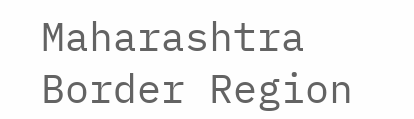Maharashtra Border Region